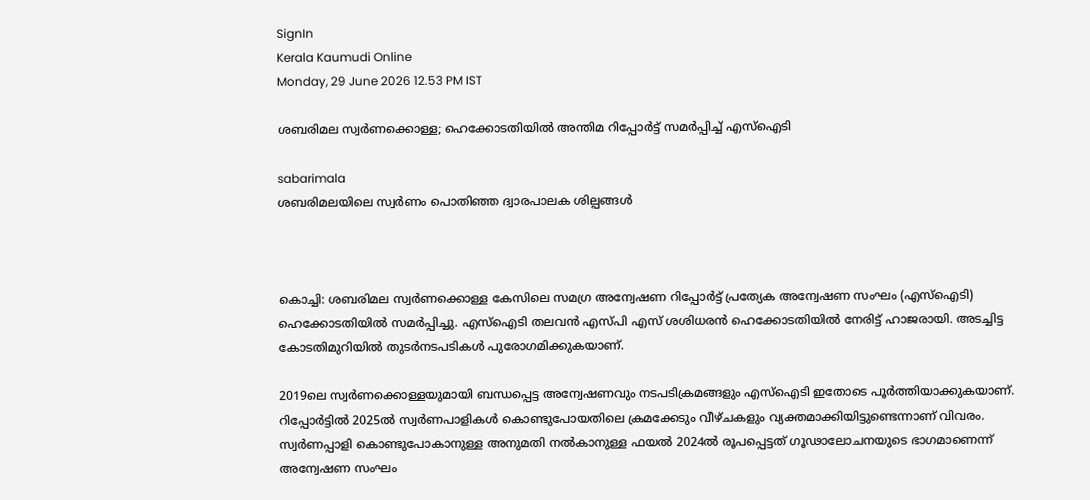SignIn
Kerala Kaumudi Online
Monday, 29 June 2026 12.53 PM IST

ശബരിമല സ്വർണക്കൊള്ള; ഹെക്കോടതിയിൽ അന്തിമ റിപ്പോർട്ട് സമർപ്പിച്ച് എസ്‌ഐടി

sabarimala
ശബരിമലയിലെ സ്വർണം പൊതിഞ്ഞ ദ്വാരപാലക ശില്പങ്ങൾ



കൊച്ചി: ശബരിമല സ്വർണക്കൊള്ള കേസിലെ സമഗ്ര അന്വേഷണ റിപ്പോർട്ട് പ്രത്യേക അന്വേഷണ സംഘം (എസ്ഐടി) ഹെക്കോടതിയിൽ സമർപ്പിച്ചു. എസ്ഐടി തലവൻ എസ്‌പി എസ് ശശിധരൻ ഹെക്കോടതിയിൽ നേരിട്ട് ഹാജരായി. അടച്ചിട്ട കോടതിമുറിയിൽ തുടർനടപടികൾ പുരോഗമിക്കുകയാണ്.

2019ലെ സ്വർണക്കൊള്ളയുമായി ബന്ധപ്പെട്ട അന്വേഷണവും നടപടിക്രമങ്ങളും എസ്ഐടി ഇതോടെ പൂർത്തിയാക്കുകയാണ്. റിപ്പോർട്ടിൽ 2025ൽ സ്വർണപാളികൾ കൊണ്ടുപോയതിലെ ക്രമക്കേടും വീഴ്ചകളും വ്യക്തമാക്കിയിട്ടുണ്ടെന്നാണ് വിവരം. സ്വർണപ്പാളി കൊണ്ടുപോകാനുള്ള അനുമതി നൽകാനുള്ള ഫയൽ 2024ൽ രൂപപ്പെട്ടത് ഗൂഢാലോചനയുടെ ഭാഗമാണെന്ന് അന്വേഷണ സംഘം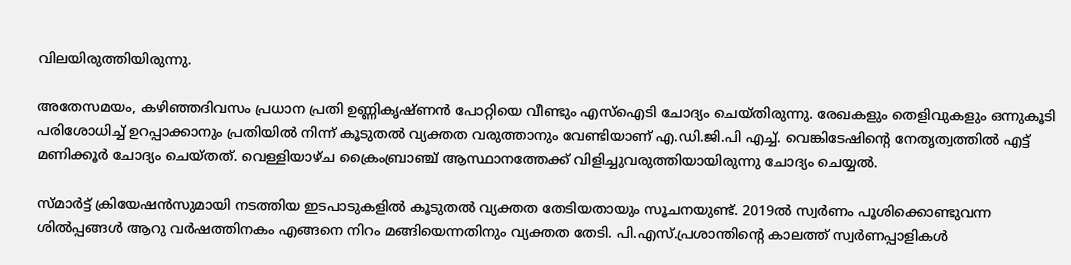വിലയിരുത്തിയിരുന്നു.

അതേസമയം, കഴിഞ്ഞദിവസം പ്രധാന പ്രതി ഉണ്ണികൃഷ്ണൻ പോറ്റിയെ വീണ്ടും എസ്ഐടി ചോദ്യം ചെയ്തിരുന്നു. രേഖകളും തെളിവുകളും ഒന്നുകൂടി പരിശോധിച്ച് ഉറപ്പാക്കാനും പ്രതിയിൽ നിന്ന് കൂടുതൽ വ്യക്തത വരുത്താനും വേണ്ടിയാണ് എ.ഡി.ജി.പി എച്ച്. വെങ്കിടേഷിന്റെ നേതൃത്വത്തിൽ എട്ട് മണിക്കൂർ ചോദ്യം ചെയ്തത്. വെള്ളിയാഴ്ച ക്രൈംബ്രാഞ്ച് ആസ്ഥാനത്തേക്ക് വിളിച്ചുവരുത്തിയായിരുന്നു ചോദ്യം ചെയ്യൽ.

സ്മാർട്ട് ക്രിയേഷൻസുമായി നടത്തിയ ഇടപാടുകളിൽ കൂടുതൽ വ്യക്തത തേടിയതായും സൂചനയുണ്ട്. 2019ൽ സ്വർണം പൂശിക്കൊണ്ടുവന്ന ശിൽപ്പങ്ങൾ ആറു വർഷത്തിനകം എങ്ങനെ നിറം മങ്ങിയെന്നതിനും വ്യക്തത തേടി. പി.എസ്.പ്രശാന്തിന്റെ കാലത്ത് സ്വർണപ്പാളികൾ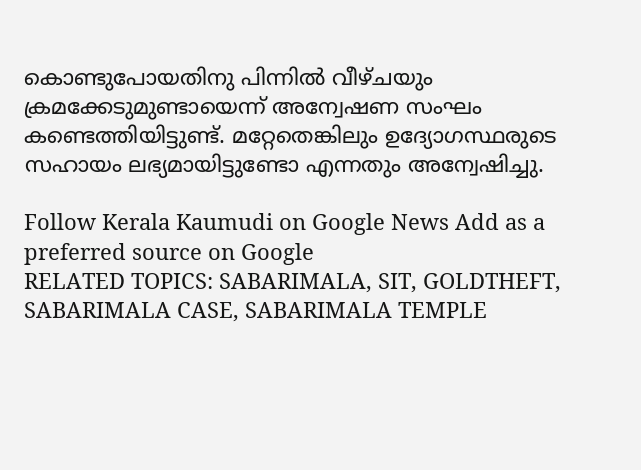കൊണ്ടുപോയതിനു പിന്നിൽ വീഴ്ചയും ക്രമക്കേടുമുണ്ടായെന്ന് അന്വേഷണ സംഘം കണ്ടെത്തിയിട്ടുണ്ട്. മറ്റേതെങ്കിലും ഉദ്യോഗസ്ഥരുടെ സഹായം ലഭ്യമായിട്ടുണ്ടോ എന്നതും അന്വേഷിച്ചു.

Follow Kerala Kaumudi on Google News Add as a preferred source on Google
RELATED TOPICS: SABARIMALA, SIT, GOLDTHEFT, SABARIMALA CASE, SABARIMALA TEMPLE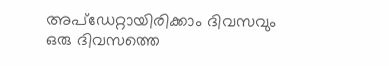അപ്ഡേറ്റായിരിക്കാം ദിവസവും
ഒരു ദിവസത്തെ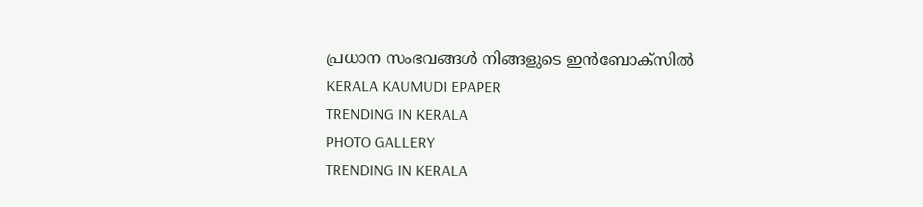പ്രധാന സംഭവങ്ങൾ നിങ്ങളുടെ ഇൻബോക്സിൽ
KERALA KAUMUDI EPAPER
TRENDING IN KERALA
PHOTO GALLERY
TRENDING IN KERALA